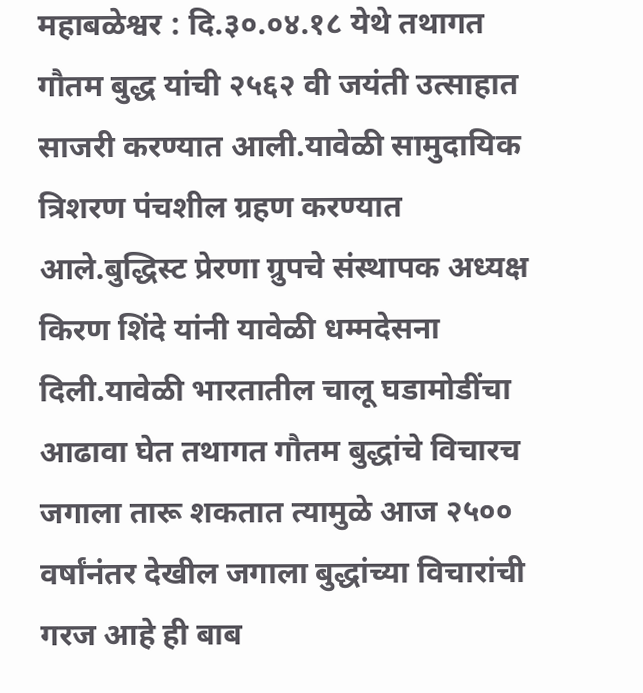महाबळेश्वर : दि.३०.०४.१८ येथे तथागत गौतम बुद्ध यांची २५६२ वी जयंती उत्साहात साजरी करण्यात आली.यावेळी सामुदायिक त्रिशरण पंचशील ग्रहण करण्यात आले.बुद्धिस्ट प्रेरणा ग्रुपचे संस्थापक अध्यक्ष किरण शिंदे यांनी यावेळी धम्मदेसना दिली.यावेळी भारतातील चालू घडामोडींचा आढावा घेत तथागत गौतम बुद्धांचे विचारच जगाला तारू शकतात त्यामुळे आज २५०० वर्षांनंतर देखील जगाला बुद्धांच्या विचारांची गरज आहे ही बाब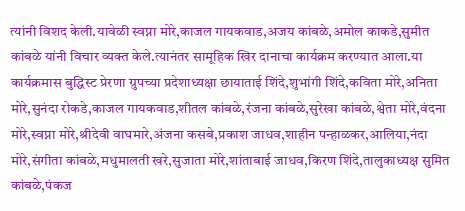त्यांनी विशद केली.यावेळी स्वप्ना मोरे,काजल गायकवाड,अजय कांबळे,अमोल काकडे,सुमीत कांबळे यांनी विचार व्यक्त केले.त्यानंतर सामूहिक खिर दानाचा कार्यक्रम करण्यात आला.या कार्यक्रमास बुद्धिस्ट प्रेरणा ग्रुपच्या प्रदेशाध्यक्षा छायाताई शिंदे,शुभांगी शिंदे,कविता मोरे,अनिता मोरे,सुनंदा रोकडे,काजल गायकवाड,शीतल कांबळे,रंजना कांबळे,सुरेखा कांबळे,श्वेता मोरे,वंदना मोरे,स्वप्ना मोरे,श्रीदेवी वाघमारे,अंजना कसबे,प्रकाश जाधव,शाहीन पन्हाळकर,आलिया,नंदा मोरे,संगीता कांबळे,मधुमालती खरे,सुजाता मोरे,शांताबाई जाधव,किरण शिंदे,तालुकाध्यक्ष सुमित कांबळे,पंकज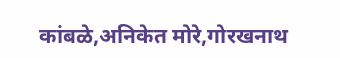कांबळे,अनिकेत मोरे,गोरखनाथ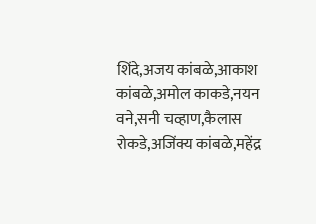शिंदे,अजय कांबळे,आकाश कांबळे,अमोल काकडे,नयन वने,सनी चव्हाण,कैलास रोकडे,अजिंक्य कांबळे,महेंद्र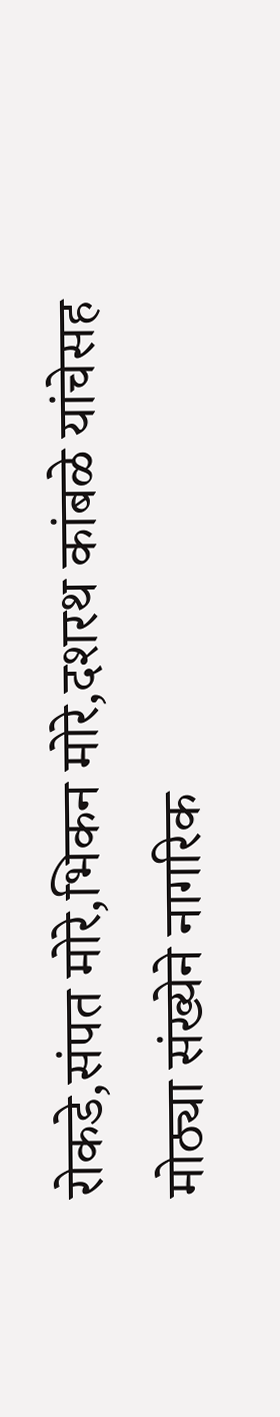रोकडे,संपत मोरे,भिकन मोरे,दशरथ कांबळे यांचेसह मोठ्या संख्येने नागरिक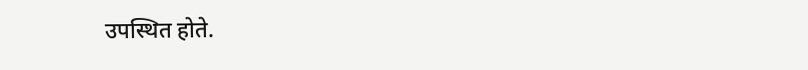उपस्थित होते.